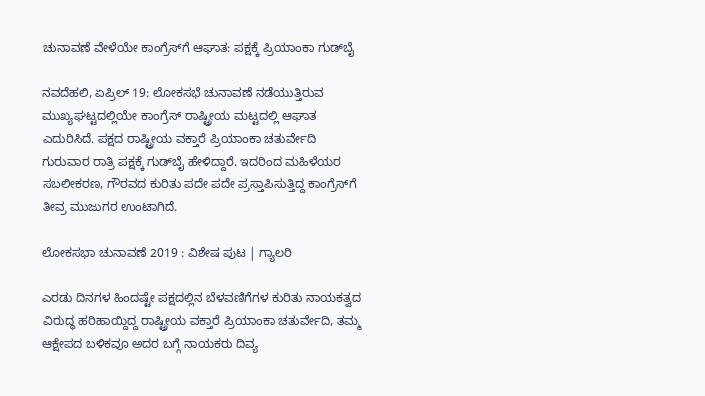ಚುನಾವಣೆ ವೇಳೆಯೇ ಕಾಂಗ್ರೆಸ್‌ಗೆ ಆಘಾತ: ಪಕ್ಷಕ್ಕೆ ಪ್ರಿಯಾಂಕಾ ಗುಡ್‌ಬೈ

ನವದೆಹಲಿ, ಏಪ್ರಿಲ್ 19: ಲೋಕಸಭೆ ಚುನಾವಣೆ ನಡೆಯುತ್ತಿರುವ ಮುಖ್ಯಘಟ್ಟದಲ್ಲಿಯೇ ಕಾಂಗ್ರೆಸ್ ರಾಷ್ಟ್ರೀಯ ಮಟ್ಟದಲ್ಲಿ ಆಘಾತ ಎದುರಿಸಿದೆ. ಪಕ್ಷದ ರಾಷ್ಟ್ರೀಯ ವಕ್ತಾರೆ ಪ್ರಿಯಾಂಕಾ ಚತುರ್ವೇದಿ ಗುರುವಾರ ರಾತ್ರಿ ಪಕ್ಷಕ್ಕೆ ಗುಡ್‌ಬೈ ಹೇಳಿದ್ದಾರೆ. ಇದರಿಂದ ಮಹಿಳೆಯರ ಸಬಲೀಕರಣ, ಗೌರವದ ಕುರಿತು ಪದೇ ಪದೇ ಪ್ರಸ್ತಾಪಿಸುತ್ತಿದ್ದ ಕಾಂಗ್ರೆಸ್‌ಗೆ ತೀವ್ರ ಮುಜುಗರ ಉಂಟಾಗಿದೆ.

ಲೋಕಸಭಾ ಚುನಾವಣೆ 2019 : ವಿಶೇಷ ಪುಟ | ಗ್ಯಾಲರಿ

ಎರಡು ದಿನಗಳ ಹಿಂದಷ್ಟೇ ಪಕ್ಷದಲ್ಲಿನ ಬೆಳವಣಿಗೆಗಳ ಕುರಿತು ನಾಯಕತ್ವದ ವಿರುದ್ಧ ಹರಿಹಾಯ್ದಿದ್ದ ರಾಷ್ಟ್ರೀಯ ವಕ್ತಾರೆ ಪ್ರಿಯಾಂಕಾ ಚತುರ್ವೇದಿ, ತಮ್ಮ ಆಕ್ಷೇಪದ ಬಳಿಕವೂ ಅದರ ಬಗ್ಗೆ ನಾಯಕರು ದಿವ್ಯ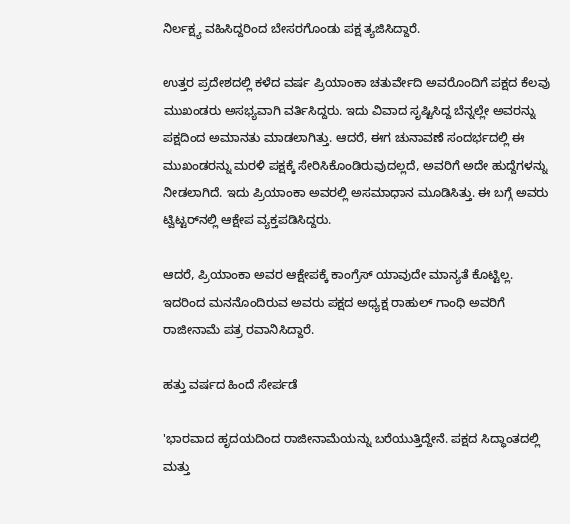ನಿರ್ಲಕ್ಷ್ಯ ವಹಿಸಿದ್ದರಿಂದ ಬೇಸರಗೊಂಡು ಪಕ್ಷ ತ್ಯಜಿಸಿದ್ದಾರೆ.

ಉತ್ತರ ಪ್ರದೇಶದಲ್ಲಿ ಕಳೆದ ವರ್ಷ ಪ್ರಿಯಾಂಕಾ ಚತುರ್ವೇದಿ ಅವರೊಂದಿಗೆ ಪಕ್ಷದ ಕೆಲವು ಮುಖಂಡರು ಅಸಭ್ಯವಾಗಿ ವರ್ತಿಸಿದ್ದರು. ಇದು ವಿವಾದ ಸೃಷ್ಟಿಸಿದ್ದ ಬೆನ್ನಲ್ಲೇ ಅವರನ್ನು ಪಕ್ಷದಿಂದ ಅಮಾನತು ಮಾಡಲಾಗಿತ್ತು. ಆದರೆ, ಈಗ ಚುನಾವಣೆ ಸಂದರ್ಭದಲ್ಲಿ ಈ ಮುಖಂಡರನ್ನು ಮರಳಿ ಪಕ್ಷಕ್ಕೆ ಸೇರಿಸಿಕೊಂಡಿರುವುದಲ್ಲದೆ, ಅವರಿಗೆ ಅದೇ ಹುದ್ದೆಗಳನ್ನು ನೀಡಲಾಗಿದೆ. ಇದು ಪ್ರಿಯಾಂಕಾ ಅವರಲ್ಲಿ ಅಸಮಾಧಾನ ಮೂಡಿಸಿತ್ತು. ಈ ಬಗ್ಗೆ ಅವರು ಟ್ವಿಟ್ಟರ್‌ನಲ್ಲಿ ಆಕ್ಷೇಪ ವ್ಯಕ್ತಪಡಿಸಿದ್ದರು.

ಆದರೆ, ಪ್ರಿಯಾಂಕಾ ಅವರ ಆಕ್ಷೇಪಕ್ಕೆ ಕಾಂಗ್ರೆಸ್ ಯಾವುದೇ ಮಾನ್ಯತೆ ಕೊಟ್ಟಿಲ್ಲ. ಇದರಿಂದ ಮನನೊಂದಿರುವ ಅವರು ಪಕ್ಷದ ಅಧ್ಯಕ್ಷ ರಾಹುಲ್ ಗಾಂಧಿ ಅವರಿಗೆ ರಾಜೀನಾಮೆ ಪತ್ರ ರವಾನಿಸಿದ್ದಾರೆ.

ಹತ್ತು ವರ್ಷದ ಹಿಂದೆ ಸೇರ್ಪಡೆ

'ಭಾರವಾದ ಹೃದಯದಿಂದ ರಾಜೀನಾಮೆಯನ್ನು ಬರೆಯುತ್ತಿದ್ದೇನೆ. ಪಕ್ಷದ ಸಿದ್ಧಾಂತದಲ್ಲಿ ಮತ್ತು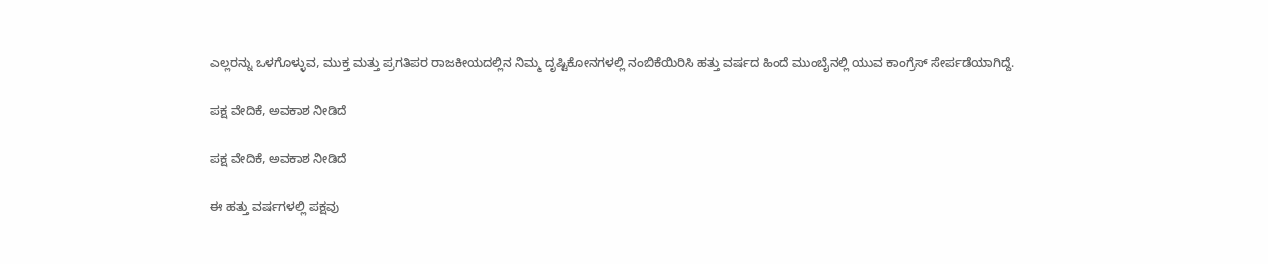ಎಲ್ಲರನ್ನು ಒಳಗೊಳ್ಳುವ, ಮುಕ್ತ ಮತ್ತು ಪ್ರಗತಿಪರ ರಾಜಕೀಯದಲ್ಲಿನ ನಿಮ್ಮ ದೃಷ್ಟಿಕೋನಗಳಲ್ಲಿ ನಂಬಿಕೆಯಿರಿಸಿ ಹತ್ತು ವರ್ಷದ ಹಿಂದೆ ಮುಂಬೈನಲ್ಲಿ ಯುವ ಕಾಂಗ್ರೆಸ್ ಸೇರ್ಪಡೆಯಾಗಿದ್ದೆ.

ಪಕ್ಷ ವೇದಿಕೆ, ಅವಕಾಶ ನೀಡಿದೆ

ಪಕ್ಷ ವೇದಿಕೆ, ಅವಕಾಶ ನೀಡಿದೆ

ಈ ಹತ್ತು ವರ್ಷಗಳಲ್ಲಿ ಪಕ್ಷವು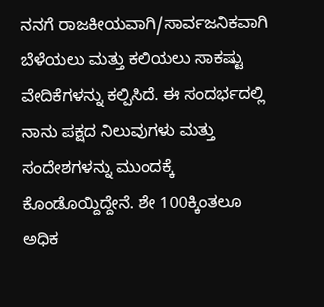ನನಗೆ ರಾಜಕೀಯವಾಗಿ/ಸಾರ್ವಜನಿಕವಾಗಿ ಬೆಳೆಯಲು ಮತ್ತು ಕಲಿಯಲು ಸಾಕಷ್ಟು ವೇದಿಕೆಗಳನ್ನು ಕಲ್ಪಿಸಿದೆ. ಈ ಸಂದರ್ಭದಲ್ಲಿ ನಾನು ಪಕ್ಷದ ನಿಲುವುಗಳು ಮತ್ತು ಸಂದೇಶಗಳನ್ನು ಮುಂದಕ್ಕೆ ಕೊಂಡೊಯ್ದಿದ್ದೇನೆ. ಶೇ 100ಕ್ಕಿಂತಲೂ ಅಧಿಕ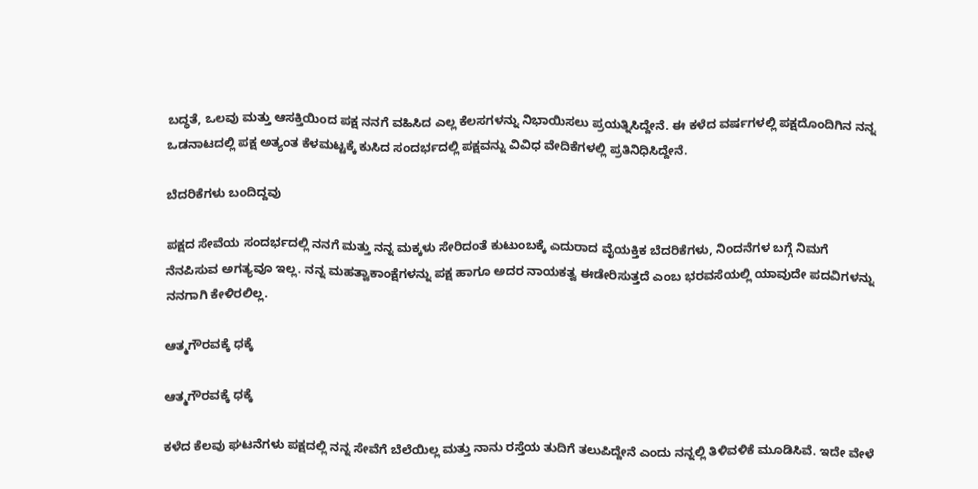ಬದ್ಧತೆ, ಒಲವು ಮತ್ತು ಆಸಕ್ತಿಯಿಂದ ಪಕ್ಷ ನನಗೆ ವಹಿಸಿದ ಎಲ್ಲ ಕೆಲಸಗಳನ್ನು ನಿಭಾಯಿಸಲು ಪ್ರಯತ್ನಿಸಿದ್ದೇನೆ. ಈ ಕಳೆದ ವರ್ಷಗಳಲ್ಲಿ ಪಕ್ಷದೊಂದಿಗಿನ ನನ್ನ ಒಡನಾಟದಲ್ಲಿ ಪಕ್ಷ ಅತ್ಯಂತ ಕೆಳಮಟ್ಟಕ್ಕೆ ಕುಸಿದ ಸಂದರ್ಭದಲ್ಲಿ ಪಕ್ಷವನ್ನು ವಿವಿಧ ವೇದಿಕೆಗಳಲ್ಲಿ ಪ್ರತಿನಿಧಿಸಿದ್ದೇನೆ.

ಬೆದರಿಕೆಗಳು ಬಂದಿದ್ದವು

ಪಕ್ಷದ ಸೇವೆಯ ಸಂದರ್ಭದಲ್ಲಿ ನನಗೆ ಮತ್ತು ನನ್ನ ಮಕ್ಕಳು ಸೇರಿದಂತೆ ಕುಟುಂಬಕ್ಕೆ ಎದುರಾದ ವೈಯಕ್ತಿಕ ಬೆದರಿಕೆಗಳು, ನಿಂದನೆಗಳ ಬಗ್ಗೆ ನಿಮಗೆ ನೆನಪಿಸುವ ಅಗತ್ಯವೂ ಇಲ್ಲ. ನನ್ನ ಮಹತ್ವಾಕಾಂಕ್ಷೆಗಳನ್ನು ಪಕ್ಷ ಹಾಗೂ ಅದರ ನಾಯಕತ್ವ ಈಡೇರಿಸುತ್ತದೆ ಎಂಬ ಭರವಸೆಯಲ್ಲಿ ಯಾವುದೇ ಪದವಿಗಳನ್ನು ನನಗಾಗಿ ಕೇಳಿರಲಿಲ್ಲ.

ಆತ್ಮಗೌರವಕ್ಕೆ ಧಕ್ಕೆ

ಆತ್ಮಗೌರವಕ್ಕೆ ಧಕ್ಕೆ

ಕಳೆದ ಕೆಲವು ಘಟನೆಗಳು ಪಕ್ಷದಲ್ಲಿ ನನ್ನ ಸೇವೆಗೆ ಬೆಲೆಯಿಲ್ಲ ಮತ್ತು ನಾನು ರಸ್ತೆಯ ತುದಿಗೆ ತಲುಪಿದ್ದೇನೆ ಎಂದು ನನ್ನಲ್ಲಿ ತಿಳಿವಳಿಕೆ ಮೂಡಿಸಿವೆ. ಇದೇ ವೇಳೆ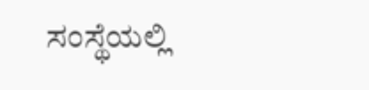ಸಂಸ್ಥೆಯಲ್ಲಿ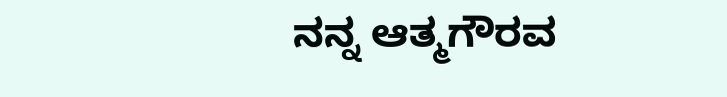ನನ್ನ ಆತ್ಮಗೌರವ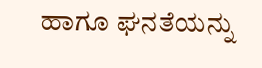ಹಾಗೂ ಘನತೆಯನ್ನು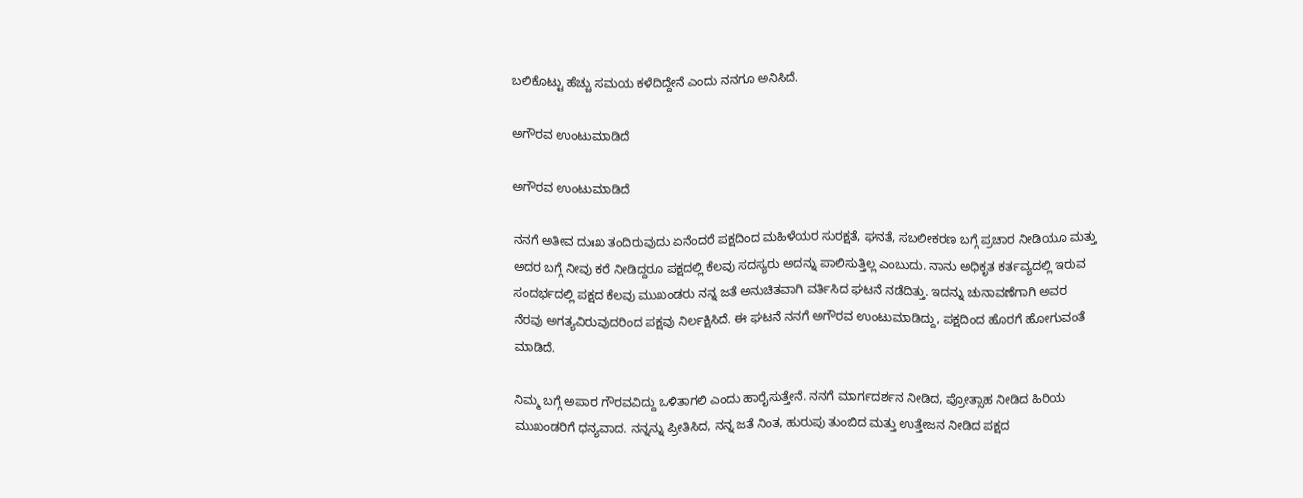ಬಲಿಕೊಟ್ಟು ಹೆಚ್ಚು ಸಮಯ ಕಳೆದಿದ್ದೇನೆ ಎಂದು ನನಗೂ ಅನಿಸಿದೆ.

ಅಗೌರವ ಉಂಟುಮಾಡಿದೆ

ಅಗೌರವ ಉಂಟುಮಾಡಿದೆ

ನನಗೆ ಅತೀವ ದುಃಖ ತಂದಿರುವುದು ಏನೆಂದರೆ ಪಕ್ಷದಿಂದ ಮಹಿಳೆಯರ ಸುರಕ್ಷತೆ, ಘನತೆ, ಸಬಲೀಕರಣ ಬಗ್ಗೆ ಪ್ರಚಾರ ನೀಡಿಯೂ ಮತ್ತು ಅದರ ಬಗ್ಗೆ ನೀವು ಕರೆ ನೀಡಿದ್ದರೂ ಪಕ್ಷದಲ್ಲಿ ಕೆಲವು ಸದಸ್ಯರು ಅದನ್ನು ಪಾಲಿಸುತ್ತಿಲ್ಲ ಎಂಬುದು. ನಾನು ಅಧಿಕೃತ ಕರ್ತವ್ಯದಲ್ಲಿ ಇರುವ ಸಂದರ್ಭದಲ್ಲಿ ಪಕ್ಷದ ಕೆಲವು ಮುಖಂಡರು ನನ್ನ ಜತೆ ಅನುಚಿತವಾಗಿ ವರ್ತಿಸಿದ ಘಟನೆ ನಡೆದಿತ್ತು. ಇದನ್ನು ಚುನಾವಣೆಗಾಗಿ ಅವರ ನೆರವು ಅಗತ್ಯವಿರುವುದರಿಂದ ಪಕ್ಷವು ನಿರ್ಲಕ್ಷಿಸಿದೆ. ಈ ಘಟನೆ ನನಗೆ ಅಗೌರವ ಉಂಟುಮಾಡಿದ್ದು, ಪಕ್ಷದಿಂದ ಹೊರಗೆ ಹೋಗುವಂತೆ ಮಾಡಿದೆ.

ನಿಮ್ಮ ಬಗ್ಗೆ ಅಪಾರ ಗೌರವವಿದ್ದು ಒಳಿತಾಗಲಿ ಎಂದು ಹಾರೈಸುತ್ತೇನೆ. ನನಗೆ ಮಾರ್ಗದರ್ಶನ ನೀಡಿದ, ಪ್ರೋತ್ಸಾಹ ನೀಡಿದ ಹಿರಿಯ ಮುಖಂಡರಿಗೆ ಧನ್ಯವಾದ. ನನ್ನನ್ನು ಪ್ರೀತಿಸಿದ, ನನ್ನ ಜತೆ ನಿಂತ, ಹುರುಪು ತುಂಬಿದ ಮತ್ತು ಉತ್ತೇಜನ ನೀಡಿದ ಪಕ್ಷದ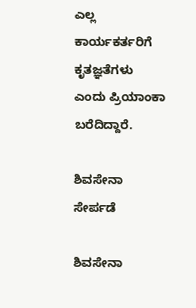ಎಲ್ಲ ಕಾರ್ಯಕರ್ತರಿಗೆ ಕೃತಜ್ಞತೆಗಳು ಎಂದು ಪ್ರಿಯಾಂಕಾ ಬರೆದಿದ್ದಾರೆ.

ಶಿವಸೇನಾ ಸೇರ್ಪಡೆ

ಶಿವಸೇನಾ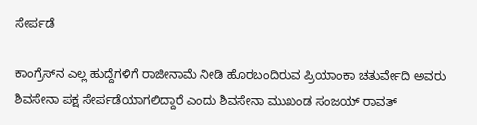ಸೇರ್ಪಡೆ

ಕಾಂಗ್ರೆಸ್‌ನ ಎಲ್ಲ ಹುದ್ದೆಗಳಿಗೆ ರಾಜೀನಾಮೆ ನೀಡಿ ಹೊರಬಂದಿರುವ ಪ್ರಿಯಾಂಕಾ ಚತುರ್ವೇದಿ ಅವರು ಶಿವಸೇನಾ ಪಕ್ಷ ಸೇರ್ಪಡೆಯಾಗಲಿದ್ದಾರೆ ಎಂದು ಶಿವಸೇನಾ ಮುಖಂಡ ಸಂಜಯ್ ರಾವತ್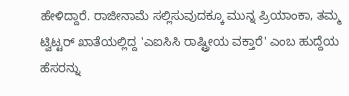ಹೇಳಿದ್ದಾರೆ. ರಾಜೀನಾಮೆ ಸಲ್ಲಿಸುವುದಕ್ಕೂ ಮುನ್ನ ಪ್ರಿಯಾಂಕಾ, ತಮ್ಮ ಟ್ವಿಟ್ಟರ್ ಖಾತೆಯಲ್ಲಿದ್ದ 'ಎಐಸಿಸಿ ರಾಷ್ಟ್ರೀಯ ವಕ್ತಾರೆ' ಎಂಬ ಹುದ್ದೆಯ ಹೆಸರನ್ನು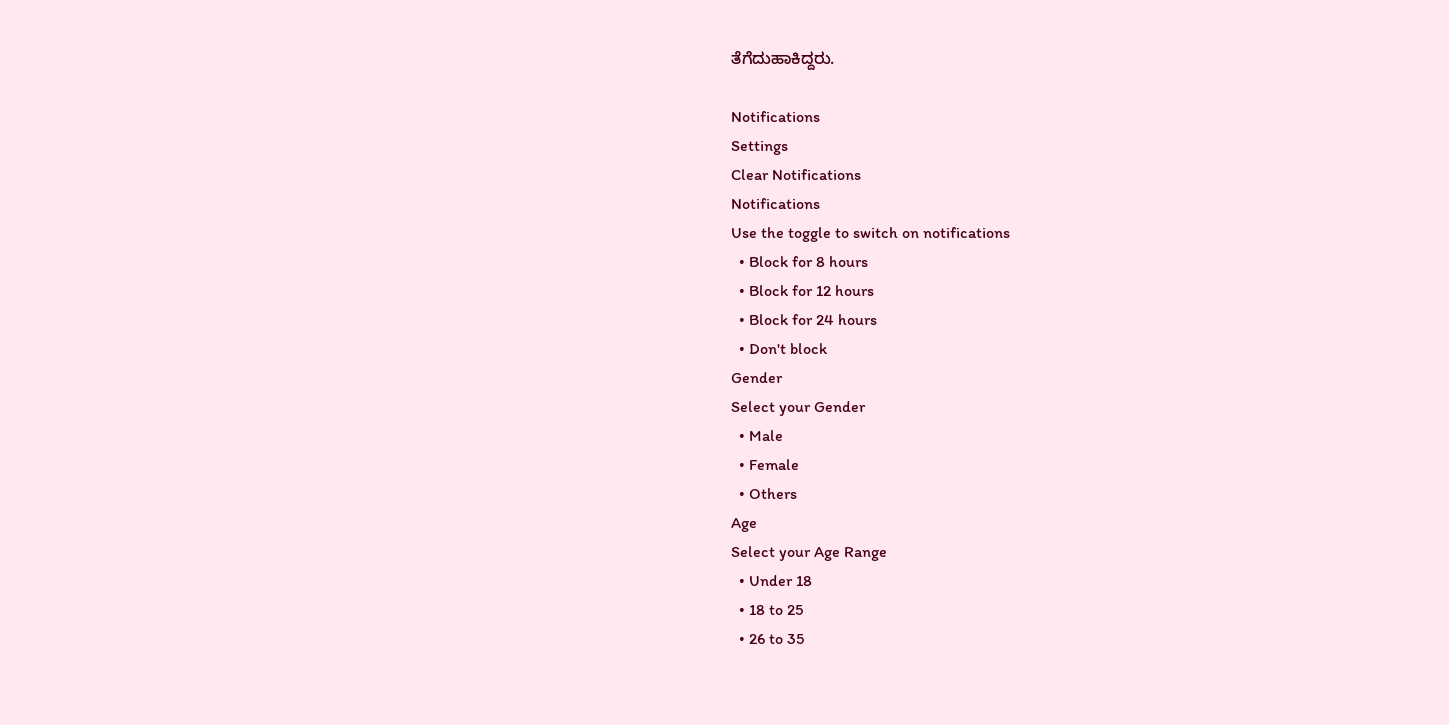ತೆಗೆದುಹಾಕಿದ್ದರು.

Notifications
Settings
Clear Notifications
Notifications
Use the toggle to switch on notifications
  • Block for 8 hours
  • Block for 12 hours
  • Block for 24 hours
  • Don't block
Gender
Select your Gender
  • Male
  • Female
  • Others
Age
Select your Age Range
  • Under 18
  • 18 to 25
  • 26 to 35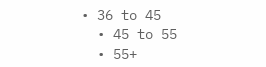• 36 to 45
  • 45 to 55
  • 55+